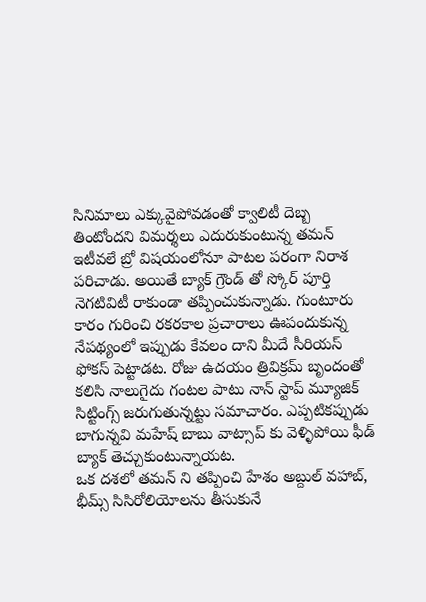సినిమాలు ఎక్కువైపోవడంతో క్వాలిటీ దెబ్బ తింటోందని విమర్శలు ఎదురుకుంటున్న తమన్ ఇటీవలే బ్రో విషయంలోనూ పాటల పరంగా నిరాశ పరిచాడు. అయితే బ్యాక్ గ్రౌండ్ తో స్కోర్ పూర్తి నెగటివిటీ రాకుండా తప్పించుకున్నాడు. గుంటూరు కారం గురించి రకరకాల ప్రచారాలు ఊపందుకున్న నేపథ్యంలో ఇప్పుడు కేవలం దాని మీదే సీరియస్ ఫోకస్ పెట్టాడట. రోజు ఉదయం త్రివిక్రమ్ బృందంతో కలిసి నాలుగైదు గంటల పాటు నాన్ స్టాప్ మ్యూజిక్ సిట్టింగ్స్ జరుగుతున్నట్టు సమాచారం. ఎప్పటికప్పుడు బాగున్నవి మహేష్ బాబు వాట్సాప్ కు వెళ్ళిపోయి ఫీడ్ బ్యాక్ తెచ్చుకుంటున్నాయట.
ఒక దశలో తమన్ ని తప్పించి హేశం అబ్దుల్ వహాబ్, భీమ్స్ సిసిరోలియోలను తీసుకునే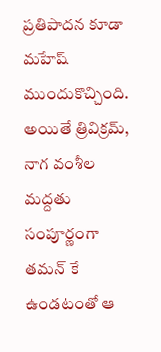ప్రతిపాదన కూడా మహేష్ ముందుకొచ్చింది. అయితే త్రివిక్రమ్, నాగ వంశీల మద్దతు సంపూర్ణంగా తమన్ కే ఉండటంతో ఆ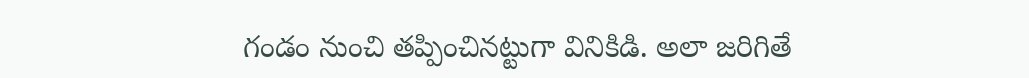గండం నుంచి తప్పించినట్టుగా వినికిడి. అలా జరిగితే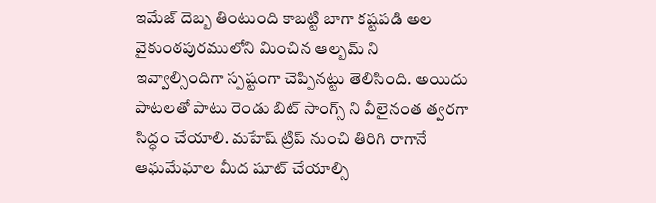ఇమేజ్ దెబ్బ తింటుంది కాబట్టి బాగా కష్టపడి అల వైకుంఠపురములోని మించిన ఆల్బమ్ ని ఇవ్వాల్సిందిగా స్పష్టంగా చెప్పినట్టు తెలిసింది. అయిదు పాటలతో పాటు రెండు బిట్ సాంగ్స్ ని వీలైనంత త్వరగా సిద్ధం చేయాలి. మహేష్ ట్రిప్ నుంచి తిరిగి రాగానే ఆఘమేఘాల మీద షూట్ చేయాల్సి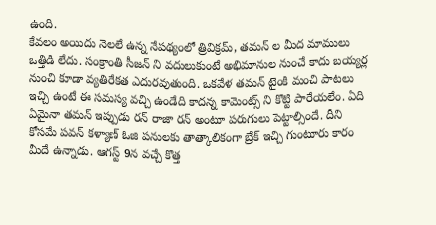ఉంది.
కేవలం అయిదు నెలలే ఉన్న నేపథ్యంలో త్రివిక్రమ్, తమన్ ల మీద మాములు ఒత్తిడి లేదు. సంక్రాంతి సీజన్ ని వదులుకుంటే అభిమానుల నుంచే కాదు బయ్యర్ల నుంచి కూడా వ్యతిరేకత ఎదురవుతుంది. ఒకవేళ తమన్ టైంకి మంచి పాటలు ఇచ్చి ఉంటే ఈ సమస్య వచ్చి ఉండేది కాదన్న కామెంట్స్ ని కొట్టి పారేయలేం. ఏది ఏమైనా తమన్ ఇప్పుడు రన్ రాజా రన్ అంటూ పరుగులు పెట్టాల్సిందే. దీని కోసమే పవన్ కళ్యాణ్ ఓజి పనులకు తాత్కాలికంగా బ్రేక్ ఇచ్చి గుంటూరు కారం మీదే ఉన్నాడు. ఆగస్ట్ 9న వచ్చే కొత్త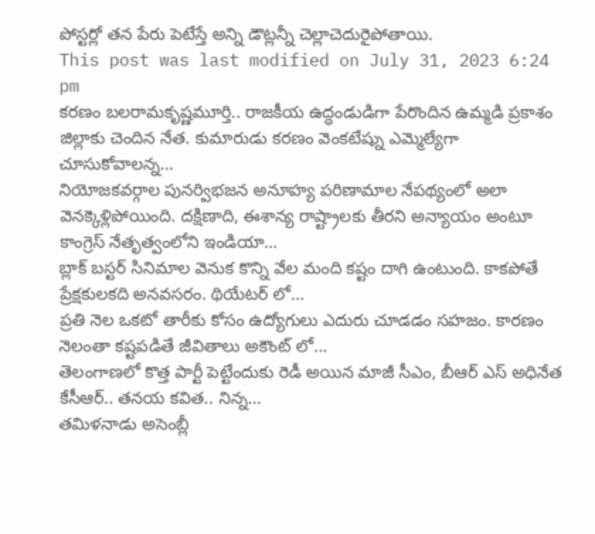పోస్టర్లో తన పేరు పెటేస్తే అన్ని డౌట్లన్నీ చెల్లాచెదురైపోతాయి.
This post was last modified on July 31, 2023 6:24 pm
కరణం బలరామకృష్ణమూర్తి.. రాజకీయ ఉద్ధండుడిగా పేరొందిన ఉమ్మడి ప్రకాశం జిల్లాకు చెందిన నేత. కుమారుడు కరణం వెంకటేష్ను ఎమ్మెల్యేగా చూసుకోవాలన్న…
నియోజకవర్గాల పునర్విభజన అనూహ్య పరిణామాల నేపథ్యంలో అలా వెనక్కెళ్లిపోయింది. దక్షిణాది, ఈశాన్య రాష్ట్రాలకు తీరని అన్యాయం అంటూ కాంగ్రెస్ నేతృత్వంలోని ఇండియా…
బ్లాక్ బస్టర్ సినిమాల వెనుక కొన్ని వేల మంది కష్టం దాగి ఉంటుంది. కాకపోతే ప్రేక్షకులకది అనవసరం. థియేటర్ లో…
ప్రతి నెల ఒకటో తారీకు కోసం ఉద్యోగులు ఎదురు చూడడం సహజం. కారణం నెలంతా కష్టపడితే జీవితాలు అకౌంట్ లో…
తెలంగాణలో కొత్త పార్టీ పెట్టేందుకు రెడీ అయిన మాజీ సీఎం, బీఆర్ ఎస్ అధినేత కేసీఆర్.. తనయ కవిత.. నిన్న…
తమిళనాడు అసెంబ్లీ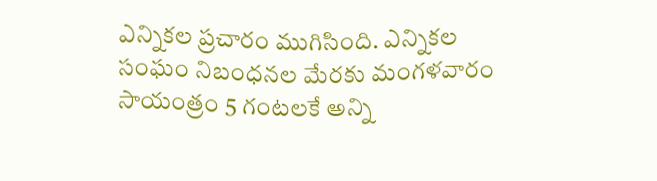ఎన్నికల ప్రచారం ముగిసింది. ఎన్నికల సంఘం నిబంధనల మేరకు మంగళవారం సాయంత్రం 5 గంటలకే అన్ని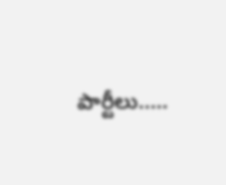పార్టీలు..…